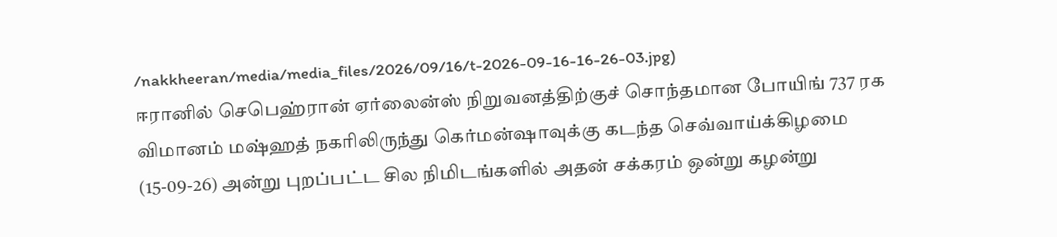/nakkheeran/media/media_files/2026/09/16/t-2026-09-16-16-26-03.jpg)
ஈரானில் செபெஹ்ரான் ஏர்லைன்ஸ் நிறுவனத்திற்குச் சொந்தமான போயிங் 737 ரக விமானம் மஷ்ஹத் நகரிலிருந்து கெர்மன்ஷாவுக்கு கடந்த செவ்வாய்க்கிழமை (15-09-26) அன்று புறப்பட்ட சில நிமிடங்களில் அதன் சக்கரம் ஒன்று கழன்று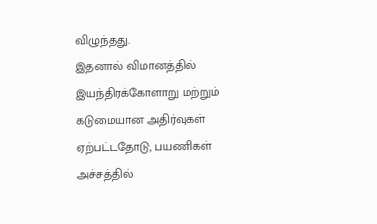விழுந்தது.
இதனால் விமானத்தில் இயந்திரக்கோளாறு மற்றும் கடுமையான அதிர்வுகள் ஏற்பட்டதோடு, பயணிகள் அச்சத்தில்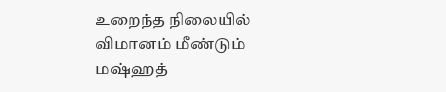உறைந்த நிலையில் விமானம் மீண்டும் மஷ்ஹத்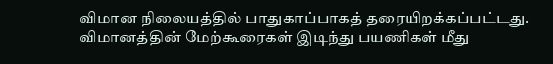விமான நிலையத்தில் பாதுகாப்பாகத் தரையிறக்கப்பட்டது.
விமானத்தின் மேற்கூரைகள் இடிந்து பயணிகள் மீது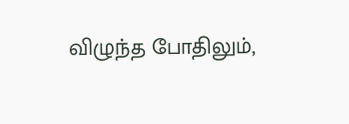விழுந்த போதிலும்,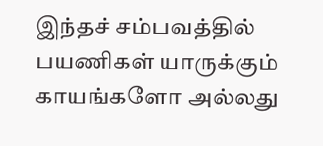இந்தச் சம்பவத்தில் பயணிகள் யாருக்கும் காயங்களோ அல்லது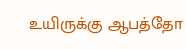உயிருக்கு ஆபத்தோ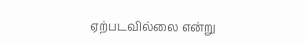ஏற்படவில்லை என்று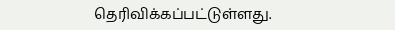தெரிவிக்கப்பட்டுள்ளது.